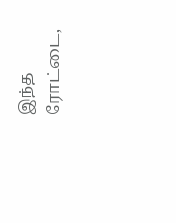இந்த ரோட்டை,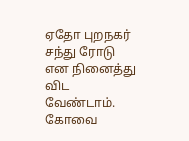ஏதோ புறநகர் சந்து ரோடு என நினைத்து விட வேண்டாம். கோவை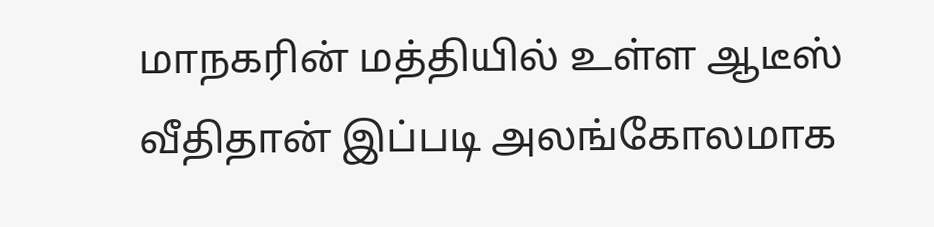மாநகரின் மத்தியில் உள்ள ஆடீஸ் வீதிதான் இப்படி அலங்கோலமாக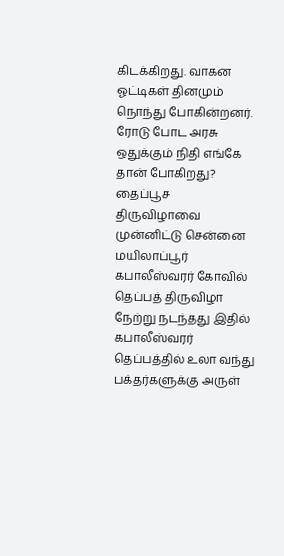கிடக்கிறது. வாகன ஓட்டிகள் தினமும் நொந்து போகின்றனர். ரோடு போட அரசு ஒதுக்கும் நிதி எங்கே தான் போகிறது?
தைப்பூச திருவிழாவை முன்னிட்டு சென்னை மயிலாப்பூர் கபாலீஸ்வரர் கோவில் தெப்பத் திருவிழா நேற்று நடந்தது இதில் கபாலீஸ்வரர் தெப்பத்தில் உலா வந்து பக்தர்களுக்கு அருள்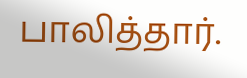பாலித்தார்.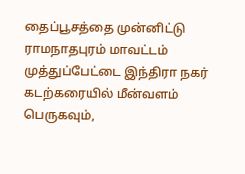தைப்பூசத்தை முன்னிட்டு ராமநாதபுரம் மாவட்டம் முத்துப்பேட்டை இந்திரா நகர் கடற்கரையில் மீன்வளம் பெருகவும்,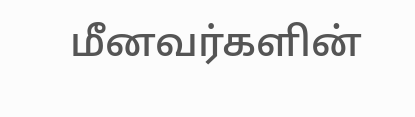மீனவர்களின்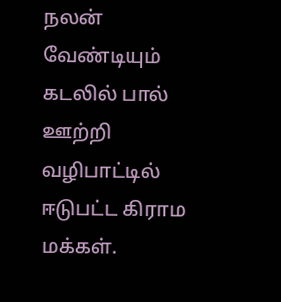நலன் வேண்டியும் கடலில் பால் ஊற்றி வழிபாட்டில் ஈடுபட்ட கிராம மக்கள்.